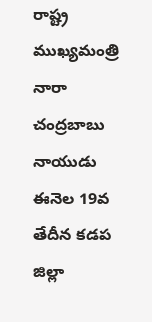రాష్ట్ర ముఖ్యమంత్రి నారా చంద్రబాబు నాయుడు ఈనెల 19వ తేదీన కడప జిల్లా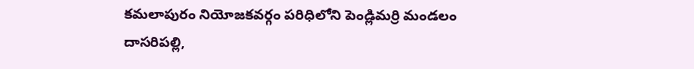కమలాపురం నియోజకవర్గం పరిధిలోని పెండ్లిమర్రి మండలం దాసరిపల్లి,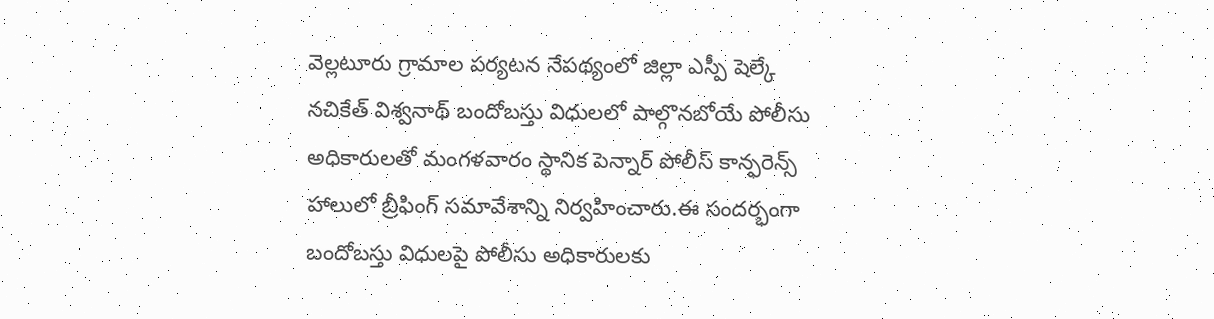వెల్లటూరు గ్రామాల పర్యటన నేపథ్యంలో జిల్లా ఎస్పీ షెల్కే నచికేత్ విశ్వనాథ్ బందోబస్తు విధులలో పాల్గొనబోయే పోలీసు అధికారులతో మంగళవారం స్థానిక పెన్నార్ పోలీస్ కాన్ఫరెన్స్ హాలులో బ్రీఫింగ్ సమావేశాన్ని నిర్వహించారు.ఈ సందర్భంగా బందోబస్తు విధులపై పోలీసు అధికారులకు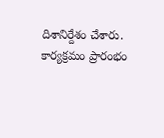దిశానిర్దేశం చేశారు. కార్యక్రమం ప్రారంభం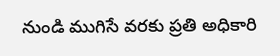నుండి ముగిసే వరకు ప్రతి అధికారి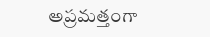అప్రమత్తంగా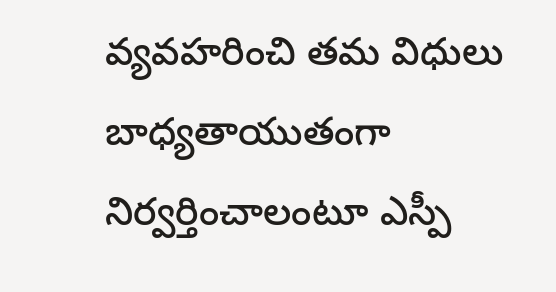వ్యవహరించి తమ విధులు బాధ్యతాయుతంగా నిర్వర్తించాలంటూ ఎస్పీ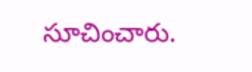సూచించారు.